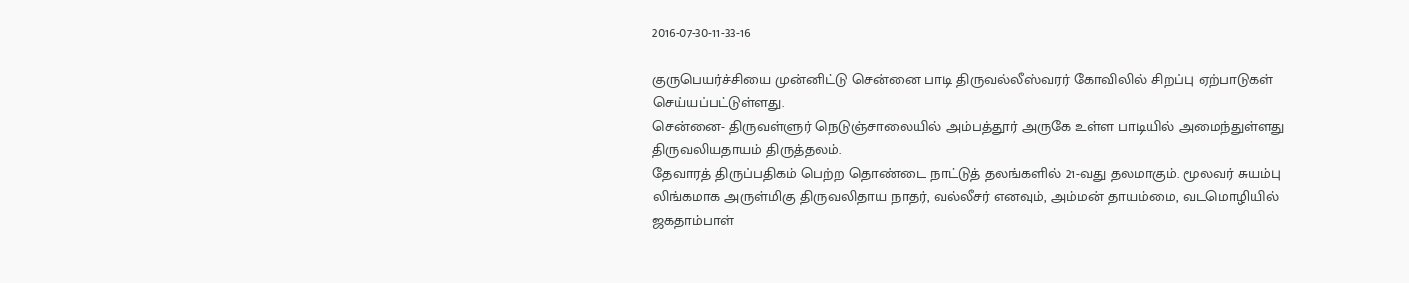2016-07-30-11-33-16

குருபெயர்ச்சியை முன்னிட்டு சென்னை பாடி திருவல்லீஸ்வரர் கோவிலில் சிறப்பு ஏற்பாடுகள் செய்யப்பட்டுள்ளது.
சென்னை- திருவள்ளுர் நெடுஞ்சாலையில் அம்பத்தூர் அருகே உள்ள பாடியில் அமைந்துள்ளது திருவலியதாயம் திருத்தலம்.
தேவாரத் திருப்பதிகம் பெற்ற தொண்டை நாட்டுத் தலங்களில் 21-வது தலமாகும். மூலவர் சுயம்பு லிங்கமாக அருள்மிகு திருவலிதாய நாதர், வல்லீசர் எனவும், அம்மன் தாயம்மை, வடமொழியில் ஜகதாம்பாள்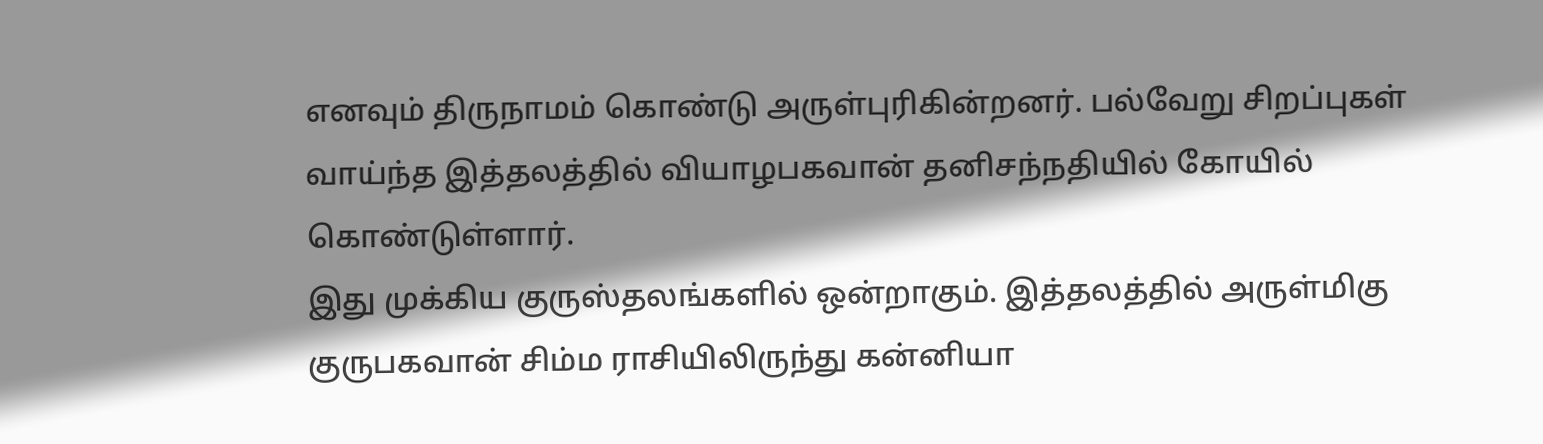எனவும் திருநாமம் கொண்டு அருள்புரிகின்றனர். பல்வேறு சிறப்புகள் வாய்ந்த இத்தலத்தில் வியாழபகவான் தனிசந்நதியில் கோயில் கொண்டுள்ளார்.
இது முக்கிய குருஸ்தலங்களில் ஒன்றாகும். இத்தலத்தில் அருள்மிகு குருபகவான் சிம்ம ராசியிலிருந்து கன்னியா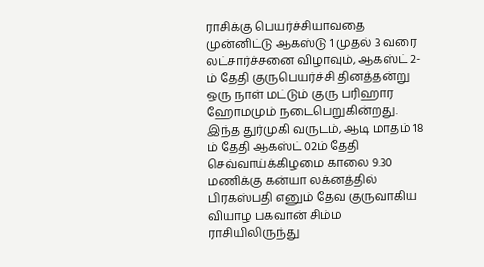ராசிக்கு பெயர்ச்சியாவதை முன்னிட்டு ஆகஸ்டு 1 முதல் 3 வரை லட்சார்ச்சனை விழாவும், ஆகஸ்ட் 2-ம் தேதி குருபெயர்ச்சி தினத்தன்று ஒரு நாள் மட்டும் குரு பரிஹார ஹோமமும் நடைபெறுகின்றது.
இந்த துர்முகி வருடம், ஆடி மாதம் 18 ம் தேதி ஆகஸ்ட் 02ம் தேதி செவ்வாய்க்கிழமை காலை 9.30 மணிக்கு கன்யா லக்னத்தில் பிரகஸ்பதி எனும் தேவ குருவாகிய வியாழ பகவான் சிம்ம ராசியிலிருந்து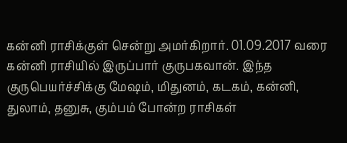கன்னி ராசிக்குள் சென்று அமர்கிறார். 01.09.2017 வரை கன்னி ராசியில் இருப்பார் குருபகவான். இந்த குருபெயர்ச்சிக்கு மேஷம், மிதுனம், கடகம், கன்னி, துலாம், தனுசு, கும்பம் போன்ற ராசிகள்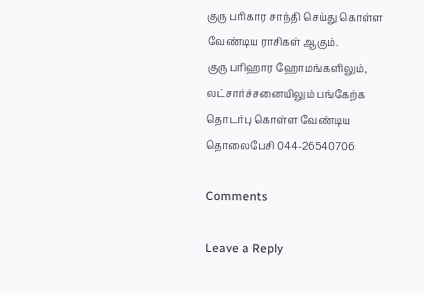குரு பரிகார சாந்தி செய்து கொள்ள வேண்டிய ராசிகள் ஆகும்.
குரு பரிஹார ஹோமங்களிலும், லட்சார்ச்சனையிலும் பங்கேற்க தொடர்பு கொள்ள வேண்டிய தொலைபேசி 044-26540706

Comments

Leave a Reply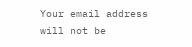Your email address will not be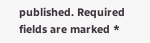published. Required fields are marked *